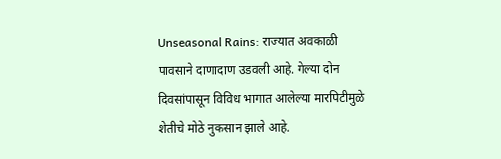Unseasonal Rains: राज्यात अवकाळी पावसाने दाणादाण उडवली आहे. गेल्या दोन दिवसांपासून विविध भागात आलेल्या मारपिटीमुळे शेतीचे मोठे नुकसान झाले आहे.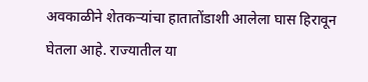अवकाळीने शेतकऱ्यांचा हातातोंडाशी आलेला घास हिरावून घेतला आहे. राज्यातील या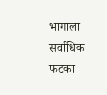भागाला सर्वाधिक फटका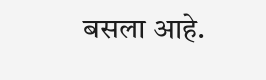बसला आहे.